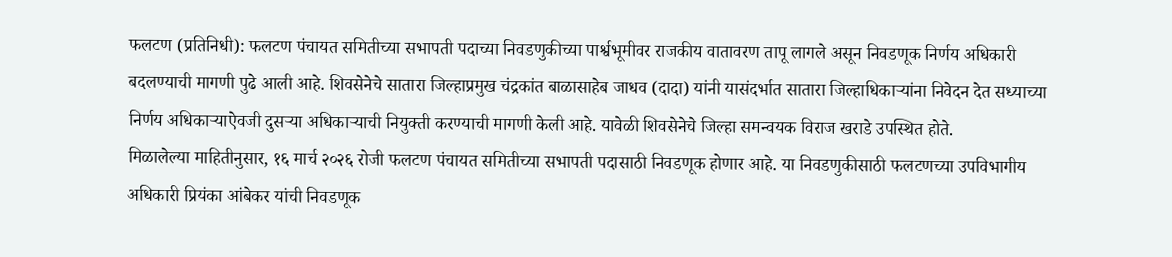फलटण (प्रतिनिधी): फलटण पंचायत समितीच्या सभापती पदाच्या निवडणुकीच्या पार्श्वभूमीवर राजकीय वातावरण तापू लागले असून निवडणूक निर्णय अधिकारी बदलण्याची मागणी पुढे आली आहे. शिवसेनेचे सातारा जिल्हाप्रमुख चंद्रकांत बाळासाहेब जाधव (दादा) यांनी यासंदर्भात सातारा जिल्हाधिकाऱ्यांना निवेदन देत सध्याच्या निर्णय अधिकाऱ्याऐवजी दुसऱ्या अधिकाऱ्याची नियुक्ती करण्याची मागणी केली आहे. यावेळी शिवसेनेचे जिल्हा समन्वयक विराज खराडे उपस्थित होते.
मिळालेल्या माहितीनुसार, १६ मार्च २०२६ रोजी फलटण पंचायत समितीच्या सभापती पदासाठी निवडणूक होणार आहे. या निवडणुकीसाठी फलटणच्या उपविभागीय अधिकारी प्रियंका आंबेकर यांची निवडणूक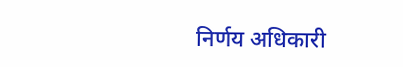निर्णय अधिकारी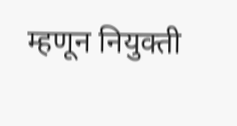म्हणून नियुक्ती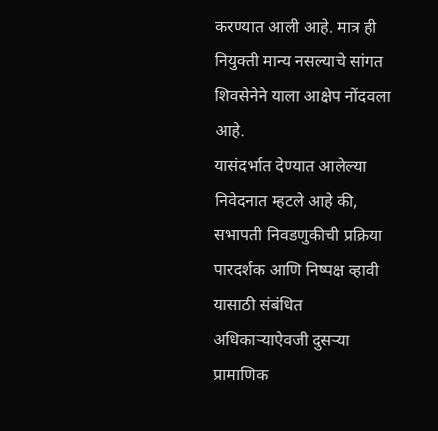करण्यात आली आहे. मात्र ही नियुक्ती मान्य नसल्याचे सांगत शिवसेनेने याला आक्षेप नोंदवला आहे.
यासंदर्भात देण्यात आलेल्या निवेदनात म्हटले आहे की, सभापती निवडणुकीची प्रक्रिया पारदर्शक आणि निष्पक्ष व्हावी यासाठी संबंधित अधिकाऱ्याऐवजी दुसऱ्या प्रामाणिक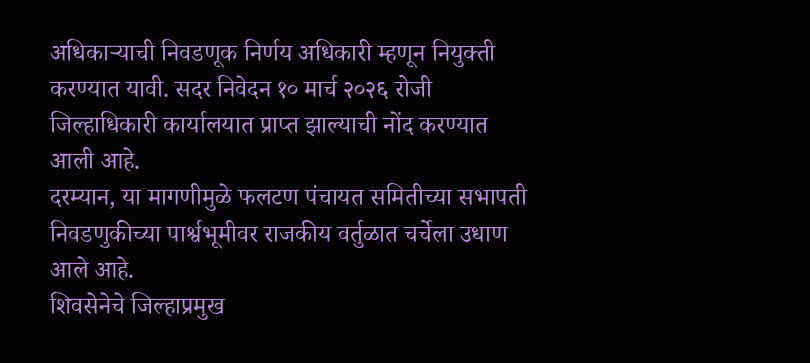अधिकाऱ्याची निवडणूक निर्णय अधिकारी म्हणून नियुक्ती करण्यात यावी. सदर निवेदन १० मार्च २०२६ रोजी जिल्हाधिकारी कार्यालयात प्राप्त झाल्याची नोंद करण्यात आली आहे.
दरम्यान, या मागणीमुळे फलटण पंचायत समितीच्या सभापती निवडणुकीच्या पार्श्वभूमीवर राजकीय वर्तुळात चर्चेला उधाण आले आहे.
शिवसेनेचे जिल्हाप्रमुख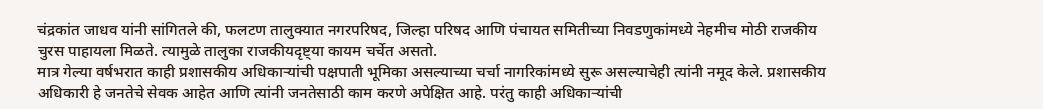चंद्रकांत जाधव यांनी सांगितले की, फलटण तालुक्यात नगरपरिषद, जिल्हा परिषद आणि पंचायत समितीच्या निवडणुकांमध्ये नेहमीच मोठी राजकीय चुरस पाहायला मिळते. त्यामुळे तालुका राजकीयदृष्ट्या कायम चर्चेत असतो.
मात्र गेल्या वर्षभरात काही प्रशासकीय अधिकाऱ्यांची पक्षपाती भूमिका असल्याच्या चर्चा नागरिकांमध्ये सुरू असल्याचेही त्यांनी नमूद केले. प्रशासकीय अधिकारी हे जनतेचे सेवक आहेत आणि त्यांनी जनतेसाठी काम करणे अपेक्षित आहे. परंतु काही अधिकाऱ्यांची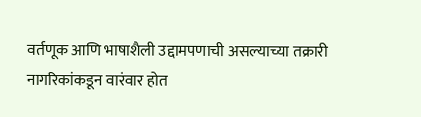वर्तणूक आणि भाषाशैली उद्दामपणाची असल्याच्या तक्रारी नागरिकांकडून वारंवार होत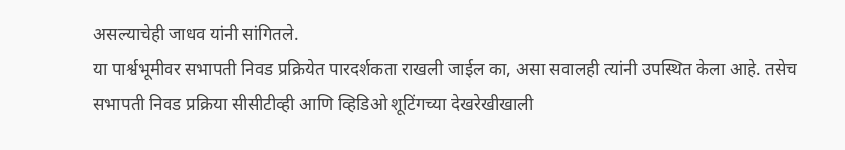असल्याचेही जाधव यांनी सांगितले.
या पार्श्वभूमीवर सभापती निवड प्रक्रियेत पारदर्शकता राखली जाईल का, असा सवालही त्यांनी उपस्थित केला आहे. तसेच सभापती निवड प्रक्रिया सीसीटीव्ही आणि व्हिडिओ शूटिंगच्या देखरेखीखाली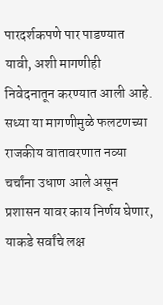पारदर्शकपणे पार पाडण्यात यावी, अशी मागणीही निवेदनातून करण्यात आली आहे.
सध्या या मागणीमुळे फलटणच्या राजकीय वातावरणात नव्या चर्चांना उधाण आले असून प्रशासन यावर काय निर्णय घेणार, याकडे सर्वांचे लक्ष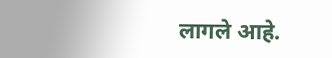लागले आहे.